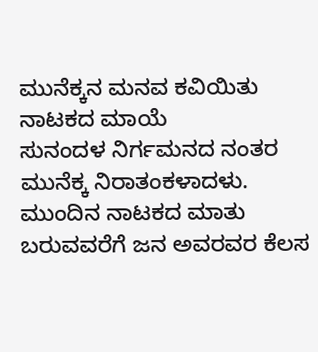ಮುನೆಕ್ಕನ ಮನವ ಕವಿಯಿತು ನಾಟಕದ ಮಾಯೆ
ಸುನಂದಳ ನಿರ್ಗಮನದ ನಂತರ ಮುನೆಕ್ಕ ನಿರಾತಂಕಳಾದಳು. ಮುಂದಿನ ನಾಟಕದ ಮಾತು ಬರುವವರೆಗೆ ಜನ ಅವರವರ ಕೆಲಸ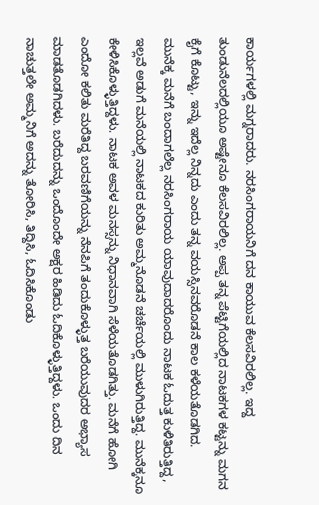ಕಾರ್ಯಗಳಲ್ಲಿ ಮಗ್ನರಾದರು. ನರಸಿಂಗರಾಯನಿಗೆ ದನ ಕಾಯುವ ಕೆಲಸವಿರಲಿಲ್ಲ. ಇದ್ದ ತುಂಡುನೆಲದಲ್ಲಿಯೂ ಅಷ್ಟೇನೂ ಕೆಲಸವಿರಲಿಲ್ಲ. ಅಪ್ಪ ತನ್ನ ಪೆಟ್ಟಿಗೆಯಲ್ಲಿದ ನಾಟಕಗಳ ಕಟ್ಟನ್ನು ಮಗನ ಕೈಗೆ ಕೊಟ್ಟು, ಇನ್ನು ಇದೆಲ್ಲ ನಿನ್ನದು ಎಂದು ತನ್ನ ವಯಸ್ಸಿನವರೊಡನೆ ಕಾಲ ಕಳೆಯತೊಡಗಿದ.
ಮುನೆಕ್ಕ ಮನೆಗೆ ಬಂದಾಗಲೆಲ್ಲ ನರಸಿಂಗರಾಯ ಯಾವುದಾದರೊಂದು ನಾಟಕ ಓದುತ್ತ ಕುಳಿತಿರುತ್ತಿದ್ದ, ಇಲ್ಲವೆ ಅಡುಗೆ ಮನೆಯಲ್ಲಿ ನಾಟಕದ ಕುರಿತು ಅಮ್ಮನೊಡನೆ ಚರ್ಚೆಯಲ್ಲಿ ಮುಳುಗಿರುತ್ತಿದ್ದ. ಮುನೆಕ್ಕನೂ ಕೇಳಿಸಿಕೊಳ್ಳುತ್ತಿದ್ದಳು. ನಾಟಕ ಅವಳ ಮನಸ್ಸನ್ನು ನಿಧಾನವಾಗಿ ಸೆಳೆಯತೊಡಗಿತ್ತು. ಮನೆಗೆ ಹೋಗಿ ಎಂದೋ ಕಲಿತು ಮರೆತಿದ್ದ ಬರವಣಿಗೆಯನ್ನು ನೆನಪಿಗೆ ತಂದುಕೊಳ್ಳುತ್ತ ಬರೆಯುವುದರ ಅಭ್ಯಾಸ ಮಾಡತೊಡಗಿದಳು. ಬರೆದುದನ್ನು ಒಂದೊಂದೇ ಅಕ್ಷರ ಹಿಡಿದು ಓದಿಕೊಳ್ಳುತ್ತಿದ್ದಳು. ಒಂದು ದಿನ ನಾಚುತ್ತಲೇ ಅಮ್ಮನಿಗೆ ಅದನ್ನು ತೋರಿಸಿ, ತಿದ್ದಿಸಿ, ಓದಿಸಿಕೊಂಡು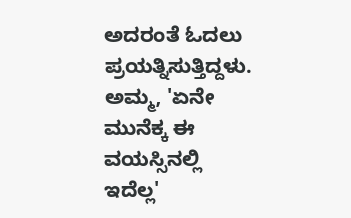ಅದರಂತೆ ಓದಲು ಪ್ರಯತ್ನಿಸುತ್ತಿದ್ದಳು.
ಅಮ್ಮ, 'ಏನೇ ಮುನೆಕ್ಕ ಈ ವಯಸ್ಸಿನಲ್ಲಿ ಇದೆಲ್ಲ'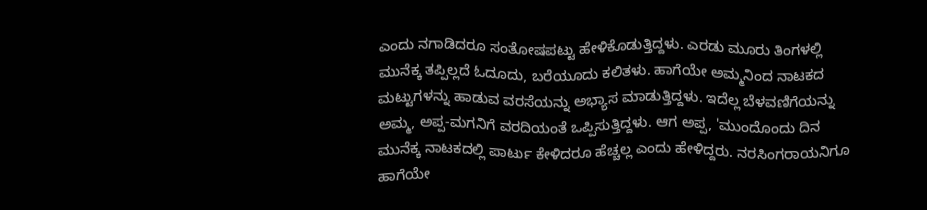ಎಂದು ನಗಾಡಿದರೂ ಸಂತೋಷಪಟ್ಟು ಹೇಳಿಕೊಡುತ್ತಿದ್ದಳು. ಎರಡು ಮೂರು ತಿಂಗಳಲ್ಲಿ ಮುನೆಕ್ಕ ತಪ್ಪಿಲ್ಲದೆ ಓದೂದು, ಬರೆಯೂದು ಕಲಿತಳು. ಹಾಗೆಯೇ ಅಮ್ಮನಿಂದ ನಾಟಕದ ಮಟ್ಟುಗಳನ್ನು ಹಾಡುವ ವರಸೆಯನ್ನು ಅಭ್ಯಾಸ ಮಾಡುತ್ತಿದ್ದಳು. ಇದೆಲ್ಲ ಬೆಳವಣಿಗೆಯನ್ನು ಅಮ್ಮ, ಅಪ್ಪ-ಮಗನಿಗೆ ವರದಿಯಂತೆ ಒಪ್ಪಿಸುತ್ತಿದ್ದಳು. ಆಗ ಅಪ್ಪ, 'ಮುಂದೊಂದು ದಿನ ಮುನೆಕ್ಕ ನಾಟಕದಲ್ಲಿ ಪಾರ್ಟು ಕೇಳಿದರೂ ಹೆಚ್ಚಲ್ಲ ಎಂದು ಹೇಳಿದ್ದರು. ನರಸಿಂಗರಾಯನಿಗೂ ಹಾಗೆಯೇ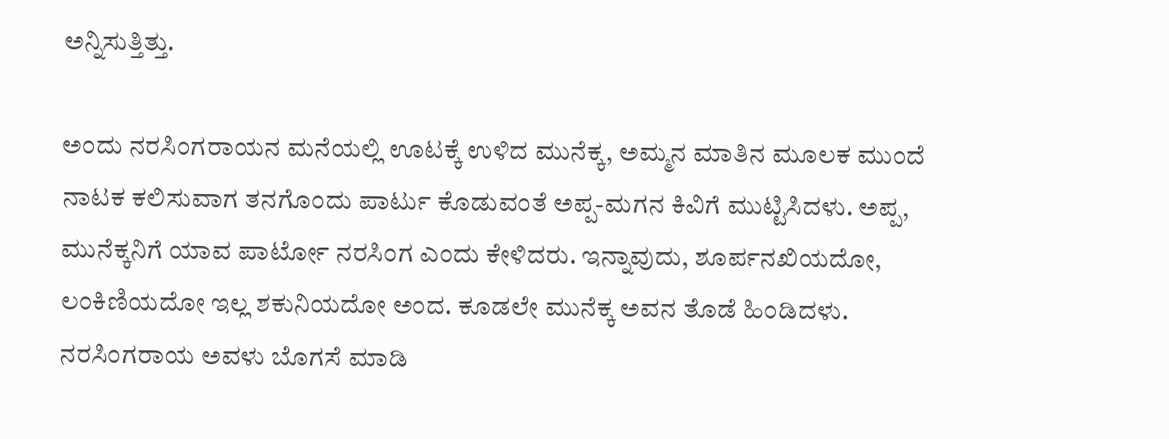ಅನ್ನಿಸುತ್ತಿತ್ತು.

ಅಂದು ನರಸಿಂಗರಾಯನ ಮನೆಯಲ್ಲಿ ಊಟಕ್ಕೆ ಉಳಿದ ಮುನೆಕ್ಕ, ಅಮ್ಮನ ಮಾತಿನ ಮೂಲಕ ಮುಂದೆ ನಾಟಕ ಕಲಿಸುವಾಗ ತನಗೊಂದು ಪಾರ್ಟು ಕೊಡುವಂತೆ ಅಪ್ಪ-ಮಗನ ಕಿವಿಗೆ ಮುಟ್ಟಿಸಿದಳು. ಅಪ್ಪ, ಮುನೆಕ್ಕನಿಗೆ ಯಾವ ಪಾರ್ಟೋ ನರಸಿಂಗ ಎಂದು ಕೇಳಿದರು. ಇನ್ನಾವುದು, ಶೂರ್ಪನಖಿಯದೋ, ಲಂಕಿಣಿಯದೋ ಇಲ್ಲ ಶಕುನಿಯದೋ ಅಂದ. ಕೂಡಲೇ ಮುನೆಕ್ಕ ಅವನ ತೊಡೆ ಹಿಂಡಿದಳು. ನರಸಿಂಗರಾಯ ಅವಳು ಬೊಗಸೆ ಮಾಡಿ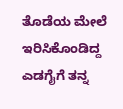ತೊಡೆಯ ಮೇಲೆ ಇರಿಸಿಕೊಂಡಿದ್ದ ಎಡಗೈಗೆ ತನ್ನ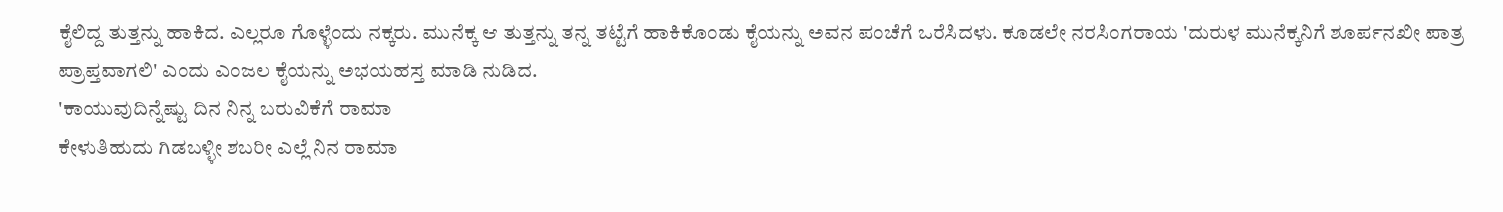ಕೈಲಿದ್ದ ತುತ್ತನ್ನು ಹಾಕಿದ. ಎಲ್ಲರೂ ಗೊಳ್ಳೆಂದು ನಕ್ಕರು. ಮುನೆಕ್ಕ ಆ ತುತ್ತನ್ನು ತನ್ನ ತಟ್ಟೆಗೆ ಹಾಕಿಕೊಂಡು ಕೈಯನ್ನು ಅವನ ಪಂಚೆಗೆ ಒರೆಸಿದಳು. ಕೂಡಲೇ ನರಸಿಂಗರಾಯ 'ದುರುಳ ಮುನೆಕ್ಕನಿಗೆ ಶೂರ್ಪನಖೀ ಪಾತ್ರ ಪ್ರಾಪ್ತವಾಗಲಿ' ಎಂದು ಎಂಜಲ ಕೈಯನ್ನು ಅಭಯಹಸ್ತ ಮಾಡಿ ನುಡಿದ.
'ಕಾಯುವುದಿನ್ನೆಷ್ಟು ದಿನ ನಿನ್ನ ಬರುವಿಕೆಗೆ ರಾಮಾ
ಕೇಳುತಿಹುದು ಗಿಡಬಳ್ಳೀ ಶಬರೀ ಎಲ್ಲೆ ನಿನ ರಾಮಾ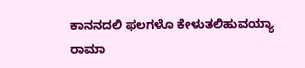ಕಾನನದಲಿ ಫಲಗಳೊ ಕೇಳುತಲಿಹುವಯ್ಯಾ ರಾಮಾ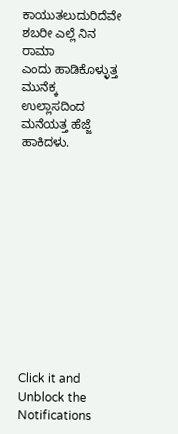ಕಾಯುತಲುದುರಿದೆವೇ ಶಬರೀ ಎಲ್ಲೆ ನಿನ ರಾಮಾ
ಎಂದು ಹಾಡಿಕೊಳ್ಳುತ್ತ ಮುನೆಕ್ಕ ಉಲ್ಲಾಸದಿಂದ ಮನೆಯತ್ತ ಹೆಜ್ಜೆ ಹಾಕಿದಳು.












Click it and Unblock the Notifications